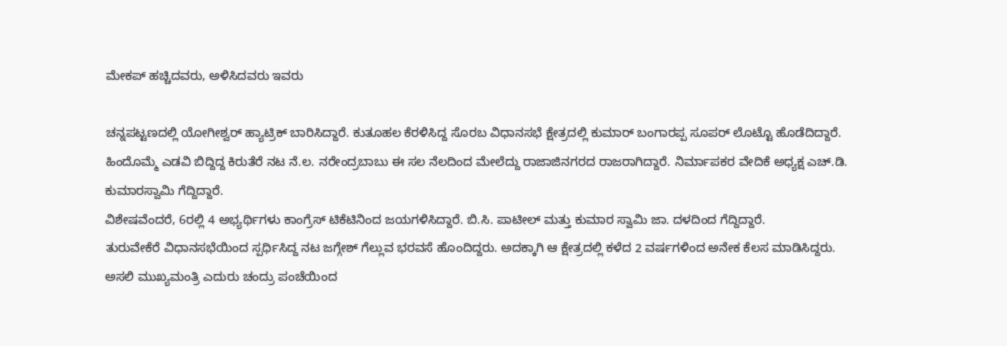ಮೇಕಪ್ ಹಚ್ಚಿದವರು, ಅಳಿಸಿದವರು ಇವರು

ಚನ್ನಪಟ್ಟಣದಲ್ಲಿ ಯೋಗೀಶ್ವರ್ ಹ್ಯಾಟ್ರಿಕ್ ಬಾರಿಸಿದ್ದಾರೆ. ಕುತೂಹಲ ಕೆರಳಿಸಿದ್ದ ಸೊರಬ ವಿಧಾನಸಭೆ ಕ್ಷೇತ್ರದಲ್ಲಿ ಕುಮಾರ್ ಬಂಗಾರಪ್ಪ ಸೂಪರ್ ಲೊಟ್ಟೊ ಹೊಡೆದಿದ್ದಾರೆ. ಹಿಂದೊಮ್ಮೆ ಎಡವಿ ಬಿದ್ದಿದ್ದ ಕಿರುತೆರೆ ನಟ ನೆ.ಲ. ನರೇಂದ್ರಬಾಬು ಈ ಸಲ ನೆಲದಿಂದ ಮೇಲೆದ್ದು ರಾಜಾಜಿನಗರದ ರಾಜರಾಗಿದ್ದಾರೆ. ನಿರ್ಮಾಪಕರ ವೇದಿಕೆ ಅಧ್ಯಕ್ಷ ಎಚ್.ಡಿ. ಕುಮಾರಸ್ವಾಮಿ ಗೆದ್ದಿದ್ದಾರೆ.
ವಿಶೇಷವೆಂದರೆ, 6ರಲ್ಲಿ 4 ಅಭ್ಯರ್ಥಿಗಳು ಕಾಂಗ್ರೆಸ್ ಟಿಕೆಟಿನಿಂದ ಜಯಗಳಿಸಿದ್ದಾರೆ. ಬಿ.ಸಿ. ಪಾಟೀಲ್ ಮತ್ತು ಕುಮಾರ ಸ್ವಾಮಿ ಜಾ. ದಳದಿಂದ ಗೆದ್ದಿದ್ದಾರೆ.
ತುರುವೇಕೆರೆ ವಿಧಾನಸಭೆಯಿಂದ ಸ್ಪರ್ಧಿಸಿದ್ದ ನಟ ಜಗ್ಗೇಶ್ ಗೆಲ್ಲುವ ಭರವಸೆ ಹೊಂದಿದ್ದರು. ಅದಕ್ಕಾಗಿ ಆ ಕ್ಷೇತ್ರದಲ್ಲಿ ಕಳೆದ 2 ವರ್ಷಗಳಿಂದ ಅನೇಕ ಕೆಲಸ ಮಾಡಿಸಿದ್ದರು. ಅಸಲಿ ಮುಖ್ಯಮಂತ್ರಿ ಎದುರು ಚಂದ್ರು ಪಂಚೆಯಿಂದ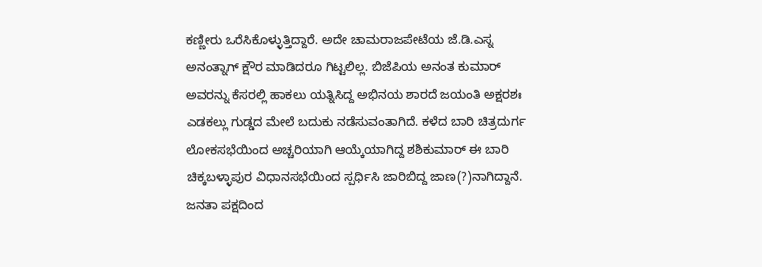ಕಣ್ಣೀರು ಒರೆಸಿಕೊಳ್ಳುತ್ತಿದ್ದಾರೆ. ಅದೇ ಚಾಮರಾಜಪೇಟೆಯ ಜೆ.ಡಿ.ಎಸ್ನ ಅನಂತ್ನಾಗ್ ಕ್ಷೌರ ಮಾಡಿದರೂ ಗಿಟ್ಟಲಿಲ್ಲ. ಬಿಜೆಪಿಯ ಅನಂತ ಕುಮಾರ್ ಅವರನ್ನು ಕೆಸರಲ್ಲಿ ಹಾಕಲು ಯತ್ನಿಸಿದ್ದ ಅಭಿನಯ ಶಾರದೆ ಜಯಂತಿ ಅಕ್ಷರಶಃ ಎಡಕಲ್ಲು ಗುಡ್ಡದ ಮೇಲೆ ಬದುಕು ನಡೆಸುವಂತಾಗಿದೆ. ಕಳೆದ ಬಾರಿ ಚಿತ್ರದುರ್ಗ ಲೋಕಸಭೆಯಿಂದ ಅಚ್ಚರಿಯಾಗಿ ಆಯ್ಕೆಯಾಗಿದ್ದ ಶಶಿಕುಮಾರ್ ಈ ಬಾರಿ ಚಿಕ್ಕಬಳ್ಳಾಪುರ ವಿಧಾನಸಭೆಯಿಂದ ಸ್ಪರ್ಧಿಸಿ ಜಾರಿಬಿದ್ದ ಜಾಣ(?)ನಾಗಿದ್ದಾನೆ.
ಜನತಾ ಪಕ್ಷದಿಂದ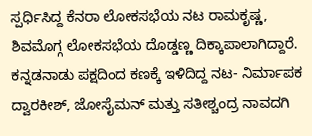ಸ್ಪರ್ಧಿಸಿದ್ದ ಕೆನರಾ ಲೋಕಸಭೆಯ ನಟ ರಾಮಕೃಷ್ಣ, ಶಿವಮೊಗ್ಗ ಲೋಕಸಭೆಯ ದೊಡ್ಡಣ್ಣ ದಿಕ್ಕಾಪಾಲಾಗಿದ್ದಾರೆ. ಕನ್ನಡನಾಡು ಪಕ್ಷದಿಂದ ಕಣಕ್ಕೆ ಇಳಿದಿದ್ದ ನಟ- ನಿರ್ಮಾಪಕ ದ್ವಾರಕೀಶ್, ಜೋಸೈಮನ್ ಮತ್ತು ಸತೀಶ್ಚಂದ್ರ ನಾವದಗಿ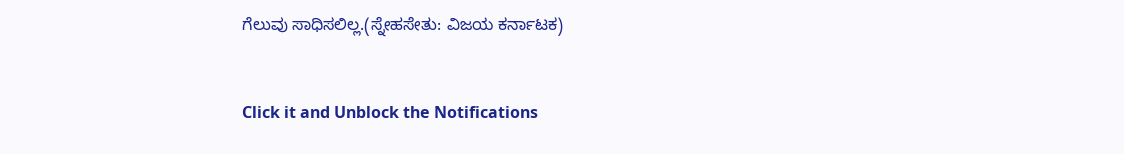ಗೆಲುವು ಸಾಧಿಸಲಿಲ್ಲ.(ಸ್ನೇಹಸೇತು: ವಿಜಯ ಕರ್ನಾಟಕ)


Click it and Unblock the Notifications